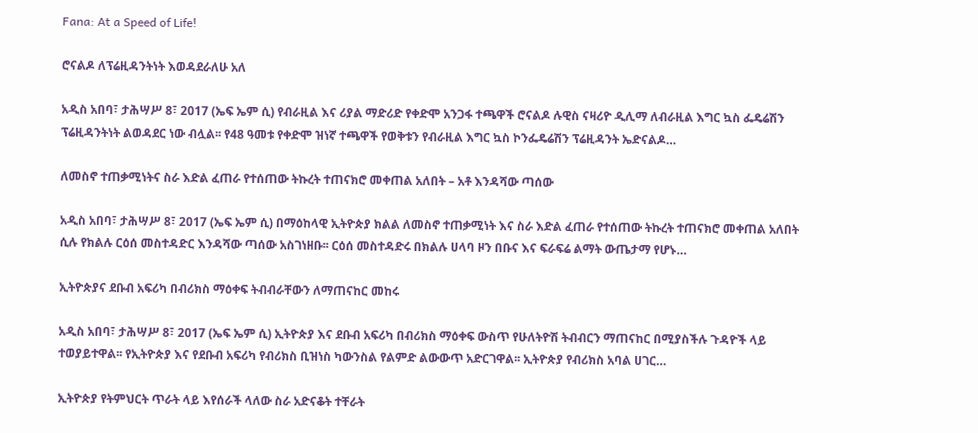Fana: At a Speed of Life!

ሮናልዶ ለፕሬዚዳንትነት እወዳደራለሁ አለ

አዲስ አበባ፣ ታሕሣሥ 8፣ 2017 (ኤፍ ኤም ሲ) የብራዚል እና ሪያል ማድሪድ የቀድሞ አንጋፋ ተጫዋች ሮናልዶ ሉዊስ ናዛሪዮ ዲሊማ ለብራዚል እግር ኳስ ፌዴሬሽን ፕሬዚዳንትነት ልወዳደር ነው ብሏል፡፡ የ48 ዓመቱ የቀድሞ ዝነኛ ተጫዋች የወቅቱን የብራዚል እግር ኳስ ኮንፌዴሬሽን ፕሬዚዳንት ኤድናልዶ…

ለመስኖ ተጠቃሚነትና ስራ እድል ፈጠራ የተሰጠው ትኩረት ተጠናክሮ መቀጠል አለበት – አቶ እንዳሻው ጣሰው

አዲስ አበባ፣ ታሕሣሥ 8፣ 2017 (ኤፍ ኤም ሲ) በማዕከላዊ ኢትዮጵያ ክልል ለመስኖ ተጠቃሚነት እና ስራ እድል ፈጠራ የተሰጠው ትኩረት ተጠናክሮ መቀጠል አለበት ሲሉ የክልሉ ርዕሰ መስተዳድር እንዳሻው ጣሰው አስገነዘቡ፡፡ ርዕሰ መስተዳድሩ በክልሉ ሀላባ ዞን በቡና እና ፍራፍሬ ልማት ውጤታማ የሆኑ…

ኢትዮጵያና ደቡብ አፍሪካ በብሪክስ ማዕቀፍ ትብብራቸውን ለማጠናከር መከሩ

አዲስ አበባ፣ ታሕሣሥ 8፣ 2017 (ኤፍ ኤም ሲ) ኢትዮጵያ እና ደቡብ አፍሪካ በብሪክስ ማዕቀፍ ውስጥ የሁለትዮሽ ትብብርን ማጠናከር በሚያስችሉ ጉዳዮች ላይ ተወያይተዋል፡፡ የኢትዮጵያ እና የደቡብ አፍሪካ የብሪክስ ቢዝነስ ካውንስል የልምድ ልውውጥ አድርገዋል፡፡ ኢትዮጵያ የብሪክስ አባል ሀገር…

ኢትዮጵያ የትምህርት ጥራት ላይ እየሰራች ላለው ስራ አድናቆት ተቸራት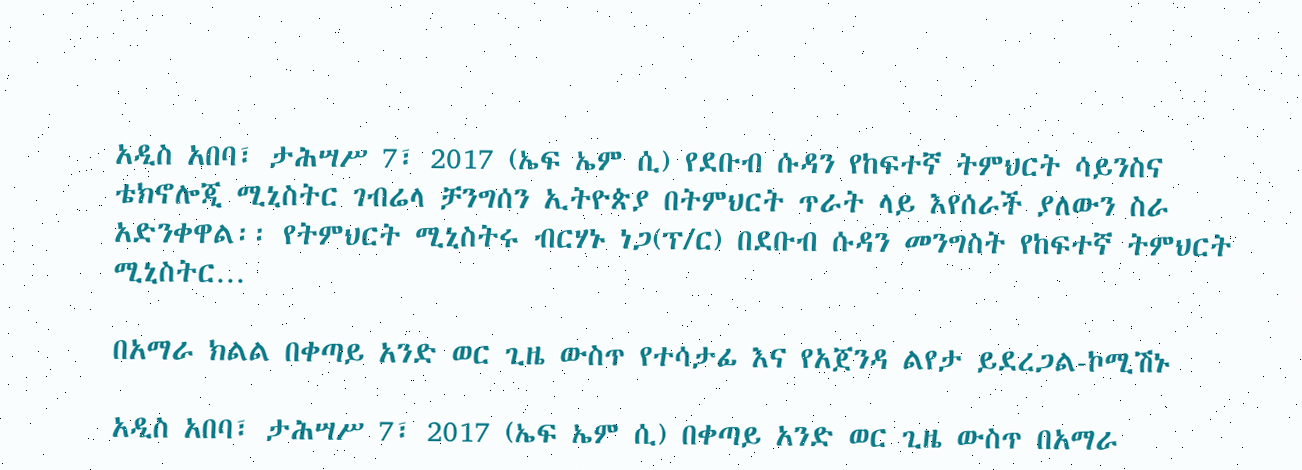አዲስ አበባ፣ ታሕሣሥ 7፣ 2017 (ኤፍ ኤም ሲ) የደቡብ ሱዳን የከፍተኛ ትምህርት ሳይንስና ቴክኖሎጂ ሚኒስትር ገብሬላ ቻንግሰን ኢትዮጵያ በትምህርት ጥራት ላይ እየሰራች ያለውን ስራ አድንቀዋል፡፡ የትምህርት ሚኒስትሩ ብርሃኑ ነጋ(ፕ/ር) በደቡብ ሱዳን መንግስት የከፍተኛ ትምህርት ሚኒስትር…

በአማራ ክልል በቀጣይ አንድ ወር ጊዜ ውስጥ የተሳታፊ እና የአጀንዳ ልየታ ይደረጋል-ኮሚሽኑ

አዲስ አበባ፣ ታሕሣሥ 7፣ 2017 (ኤፍ ኤም ሲ) በቀጣይ አንድ ወር ጊዜ ውስጥ በአማራ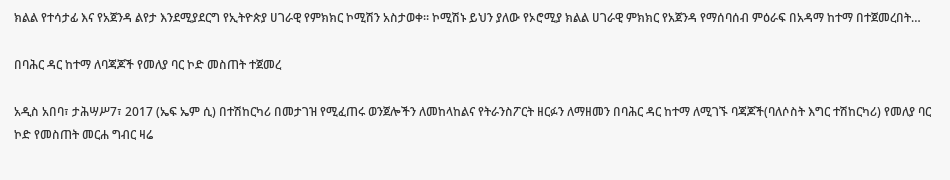ክልል የተሳታፊ እና የአጀንዳ ልየታ እንደሚያደርግ የኢትዮጵያ ሀገራዊ የምክክር ኮሚሽን አስታወቀ። ኮሚሽኑ ይህን ያለው የኦሮሚያ ክልል ሀገራዊ ምክክር የአጀንዳ የማሰባሰብ ምዕራፍ በአዳማ ከተማ በተጀመረበት…

በባሕር ዳር ከተማ ለባጃጆች የመለያ ባር ኮድ መስጠት ተጀመረ

አዲስ አበባ፣ ታሕሣሥ7፣ 2017 (ኤፍ ኤም ሲ) በተሽከርካሪ በመታገዝ የሚፈጠሩ ወንጀሎችን ለመከላከልና የትራንስፖርት ዘርፉን ለማዘመን በባሕር ዳር ከተማ ለሚገኙ ባጃጆች(ባለሶስት እግር ተሽከርካሪ) የመለያ ባር ኮድ የመስጠት መርሐ ግብር ዛሬ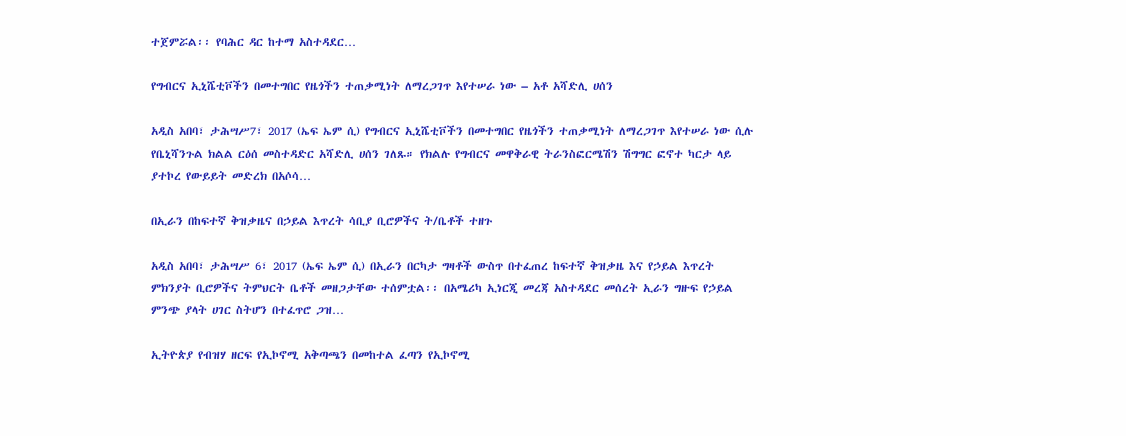ተጀምሯል፡፡ የባሕር ዳር ከተማ አስተዳደር…

የግብርና ኢኒሼቲቮችን በመተግበር የዜጎችን ተጠቃሚነት ለማረጋገጥ እየተሠራ ነው – አቶ አሻድሊ ሀሰን

አዲስ አበባ፣ ታሕሣሥ7፣ 2017 (ኤፍ ኤም ሲ) የግብርና ኢኒሼቲቮችን በመተግበር የዜጎችን ተጠቃሚነት ለማረጋገጥ እየተሠራ ነው ሲሉ የቤኒሻንጉል ክልል ርዕሰ መስተዳድር አሻድሊ ሀሰን ገለጹ። የክልሉ የግብርና መዋቅራዊ ትራንስፎርሜሽን ሽግግር ፎኖተ ካርታ ላይ ያተኮረ የውይይት መድረክ በአሶሳ…

በኢራን በከፍተኛ ቅዝቃዜና በኃይል እጥረት ሳቢያ ቢሮዎችና ት/ቤቶች ተዘጉ

አዲስ አበባ፣ ታሕሣሥ 6፣ 2017 (ኤፍ ኤም ሲ) በኢራን በርካታ ግዛቶች ውስጥ በተፈጠረ ከፍተኛ ቅዝቃዜ እና የኃይል እጥረት ምክንያት ቢሮዎችና ትምህርት ቤቶች መዘጋታቸው ተሰምቷል፡፡ በአሜሪካ ኢነርጂ መረጃ አስተዳደር መሰረት ኢራን ግዙፍ የኃይል ምንጭ ያላት ሀገር ስትሆን በተፈጥሮ ጋዝ…

ኢትዮጵያ የብዝሃ ዘርፍ የኢኮኖሚ አቅጣጫን በመከተል ፈጣን የኢኮኖሚ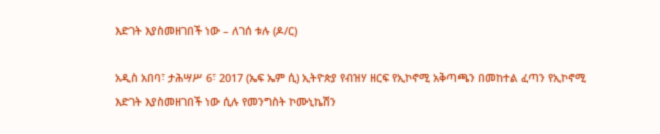እድገት እያስመዘገበች ነው – ለገሰ ቱሉ (ዶ/ር)

አዲስ አበባ፣ ታሕሣሥ 6፣ 2017 (ኤፍ ኤም ሲ) ኢትዮጵያ የብዝሃ ዘርፍ የኢኮኖሚ አቅጣጫን በመከተል ፈጣን የኢኮኖሚ እድገት እያስመዘገበች ነው ሲሉ የመንግስት ኮሙኒኬሽን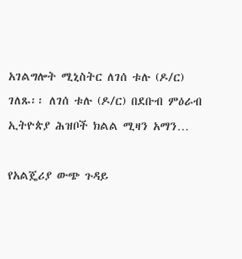አገልግሎት ሚኒስትር ለገሰ ቱሉ (ዶ/ር) ገለጹ፡፡ ለገሰ ቱሉ (ዶ/ር) በደቡብ ምዕራብ ኢትዮጵያ ሕዝቦች ክልል ሚዛን አማን…

የአልጄሪያ ውጭ ጉዳይ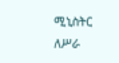ሚኒስትር ለሥራ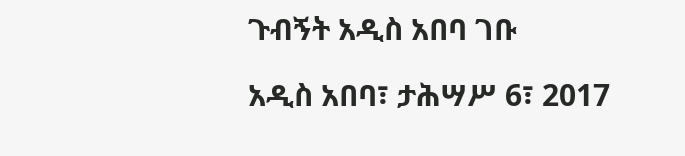ጉብኝት አዲስ አበባ ገቡ

አዲስ አበባ፣ ታሕሣሥ 6፣ 2017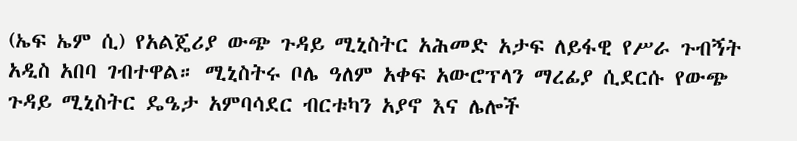(ኤፍ ኤም ሲ) የአልጄሪያ ውጭ ጉዳይ ሚኒስትር አሕመድ አታፍ ለይፋዊ የሥራ ጉብኝት አዲስ አበባ ገብተዋል። ሚኒስትሩ ቦሌ ዓለም አቀፍ አውሮፕላን ማረፊያ ሲደርሱ የውጭ ጉዳይ ሚኒስትር ዴዔታ አምባሳደር ብርቱካን አያኖ እና ሌሎች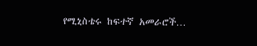የሚኒስቴሩ ከፍተኛ አመራሮች…